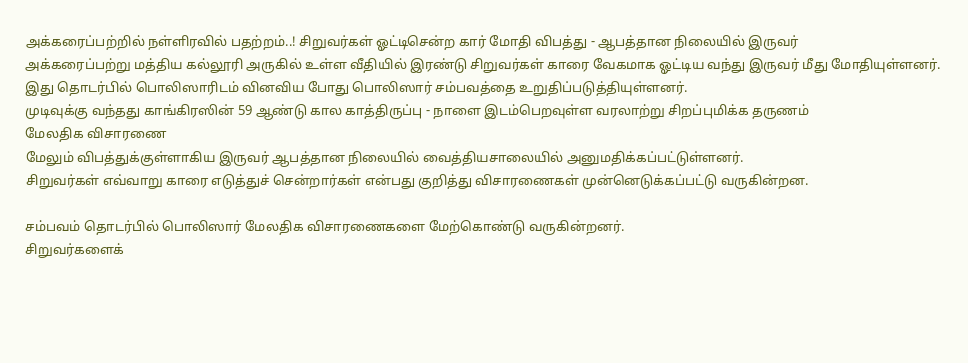அக்கரைப்பற்றில் நள்ளிரவில் பதற்றம்..! சிறுவர்கள் ஓட்டிசென்ற கார் மோதி விபத்து - ஆபத்தான நிலையில் இருவர்
அக்கரைப்பற்று மத்திய கல்லூரி அருகில் உள்ள வீதியில் இரண்டு சிறுவர்கள் காரை வேகமாக ஓட்டிய வந்து இருவர் மீது மோதியுள்ளனர்.
இது தொடர்பில் பொலிஸாரிடம் வினவிய போது பொலிஸார் சம்பவத்தை உறுதிப்படுத்தியுள்ளனர்.
முடிவுக்கு வந்தது காங்கிரஸின் 59 ஆண்டு கால காத்திருப்பு - நாளை இடம்பெறவுள்ள வரலாற்று சிறப்புமிக்க தருணம்
மேலதிக விசாரணை
மேலும் விபத்துக்குள்ளாகிய இருவர் ஆபத்தான நிலையில் வைத்தியசாலையில் அனுமதிக்கப்பட்டுள்ளனர்.
சிறுவர்கள் எவ்வாறு காரை எடுத்துச் சென்றார்கள் என்பது குறித்து விசாரணைகள் முன்னெடுக்கப்பட்டு வருகின்றன.

சம்பவம் தொடர்பில் பொலிஸார் மேலதிக விசாரணைகளை மேற்கொண்டு வருகின்றனர்.
சிறுவர்களைக்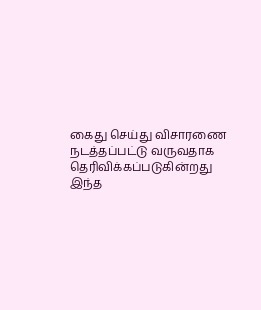கைது செய்து விசாரணை நடத்தப்பட்டு வருவதாக தெரிவிக்கப்படுகின்றது
இந்த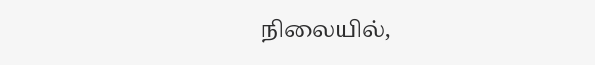நிலையில்,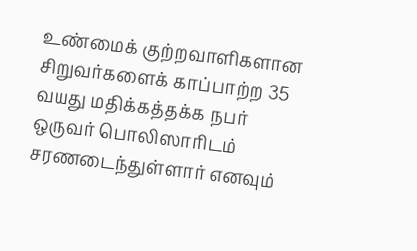உண்மைக் குற்றவாளிகளான சிறுவர்களைக் காப்பாற்ற 35 வயது மதிக்கத்தக்க நபர் ஒருவர் பொலிஸாரிடம் சரணடைந்துள்ளார் எனவும்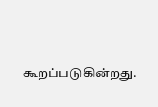கூறப்படுகின்றது.